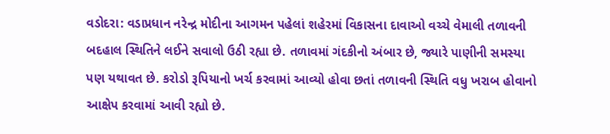વડોદરા: વડાપ્રધાન નરેન્દ્ર મોદીના આગમન પહેલાં શહેરમાં વિકાસના દાવાઓ વચ્ચે વેમાલી તળાવની બદહાલ સ્થિતિને લઈને સવાલો ઉઠી રહ્યા છે. તળાવમાં ગંદકીનો અંબાર છે, જ્યારે પાણીની સમસ્યા પણ યથાવત છે. કરોડો રૂપિયાનો ખર્ચ કરવામાં આવ્યો હોવા છતાં તળાવની સ્થિતિ વધુ ખરાબ હોવાનો આક્ષેપ કરવામાં આવી રહ્યો છે.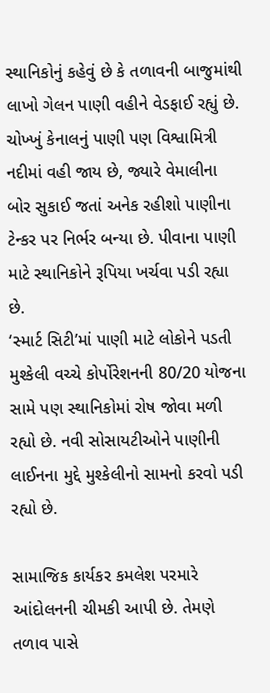સ્થાનિકોનું કહેવું છે કે તળાવની બાજુમાંથી લાખો ગેલન પાણી વહીને વેડફાઈ રહ્યું છે. ચોખ્ખું કેનાલનું પાણી પણ વિશ્વામિત્રી નદીમાં વહી જાય છે, જ્યારે વેમાલીના બોર સુકાઈ જતાં અનેક રહીશો પાણીના ટેન્કર પર નિર્ભર બન્યા છે. પીવાના પાણી માટે સ્થાનિકોને રૂપિયા ખર્ચવા પડી રહ્યા છે.
‘સ્માર્ટ સિટી’માં પાણી માટે લોકોને પડતી મુશ્કેલી વચ્ચે કોર્પોરેશનની 80/20 યોજના સામે પણ સ્થાનિકોમાં રોષ જોવા મળી રહ્યો છે. નવી સોસાયટીઓને પાણીની લાઈનના મુદ્દે મુશ્કેલીનો સામનો કરવો પડી રહ્યો છે.

સામાજિક કાર્યકર કમલેશ પરમારે આંદોલનની ચીમકી આપી છે. તેમણે તળાવ પાસે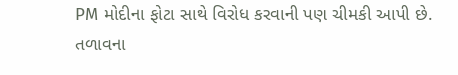PM મોદીના ફોટા સાથે વિરોધ કરવાની પણ ચીમકી આપી છે. તળાવના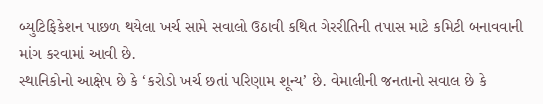બ્યુટિફિકેશન પાછળ થયેલા ખર્ચ સામે સવાલો ઉઠાવી કથિત ગેરરીતિની તપાસ માટે કમિટી બનાવવાની માંગ કરવામાં આવી છે.
સ્થાનિકોનો આક્ષેપ છે કે ‘કરોડો ખર્ચ છતાં પરિણામ શૂન્ય’ છે. વેમાલીની જનતાનો સવાલ છે કે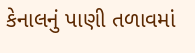કેનાલનું પાણી તળાવમાં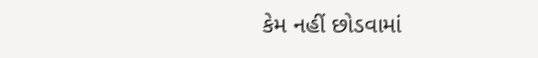કેમ નહીં છોડવામાં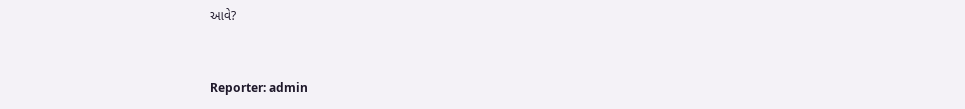આવે?


Reporter: admin